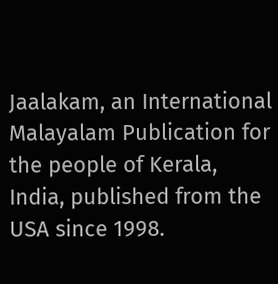Jaalakam, an International Malayalam Publication for the people of Kerala, India, published from the USA since 1998.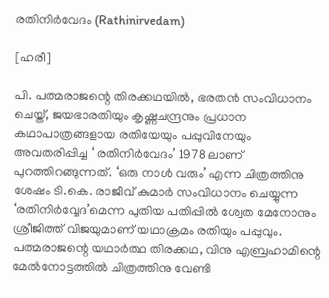രതിനിര്‍വേദം (Rathinirvedam)

[ഹരീ]

പി. പത്മരാജന്റെ തിരക്കഥയിൽ, ഭരതൻ സംവിധാനം ചെയ്ത്‌, ജയഭാരതിയും കൃഷ്ണചന്ദ്രനും പ്രധാന കഥാപാത്രങ്ങളായ രതിയേയും പപ്പുവിനേയും അവതരിപ്പിച്ച ‘ രതിനിർവേദം’ 1978 ലാണ്‌ പുറത്തിറങ്ങുന്നത്‌. ‘ഒരു നാൾ വരും’ എന്ന ചിത്രത്തിനു ശേഷം ടി.കെ. രാജീവ്‌ കുമാർ സംവിധാനം ചെയ്യുന്ന ‘രതിനിർവ്വേദ’മെന്ന പുതിയ പതിപ്പിൽ ശ്വേത മേനോനും ശ്രീജിത്ത്‌ വിജയുമാണ്‌ യഥാക്രമം രതിയും പപ്പുവും. പത്മരാജന്റെ യഥാർത്ഥ തിരക്കഥ, വിനു എബ്രഹാമിന്റെ മേൽനോട്ടത്തിൽ ചിത്രത്തിനു വേണ്ടി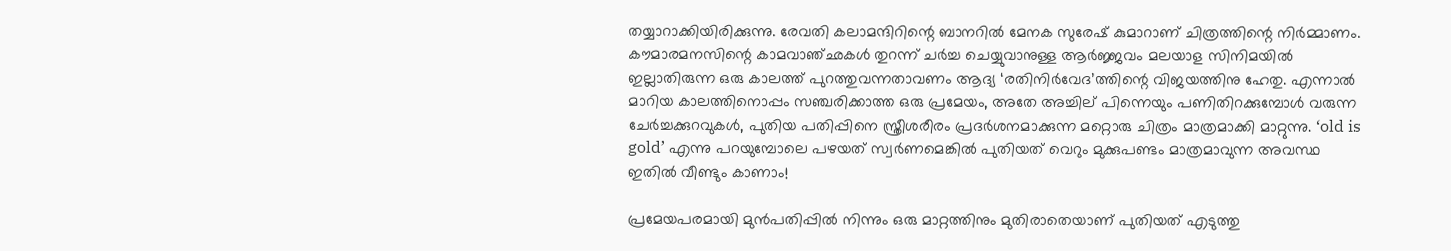തയ്യാറാക്കിയിരിക്കുന്നു. രേവതി കലാമന്ദിറിന്റെ ബാനറിൽ മേനക സുരേഷ്‌ കുമാറാണ്‌ ചിത്രത്തിന്റെ നിർമ്മാണം. കൗമാരമനസിന്റെ കാമവാഞ്ഛകൾ തുറന്ന്‌ ചർച്ച ചെയ്യുവാനുള്ള ആർജ്ജവം മലയാള സിനിമയിൽ ഇല്ലാതിരുന്ന ഒരു കാലത്ത്‌ പുറത്തുവന്നതാവണം ആദ്യ ‘രതിനിർവേദ’ത്തിന്റെ വിജയത്തിനു ഹേതു. എന്നാൽ മാറിയ കാലത്തിനൊപ്പം സഞ്ചരിക്കാത്ത ഒരു പ്രമേയം, അതേ അച്ചില്‌ പിന്നെയും പണിതിറക്കുമ്പോൾ വരുന്ന ചേർച്ചക്കുറവുകൾ, പുതിയ പതിപ്പിനെ സ്ത്രീശരീരം പ്രദർശനമാക്കുന്ന മറ്റൊരു ചിത്രം മാത്രമാക്കി മാറ്റുന്നു. ‘old is gold’ എന്നു പറയുമ്പോലെ പഴയത്‌ സ്വർണമെങ്കിൽ പുതിയത്‌ വെറും മുക്കുപണ്ടം മാത്രമാവുന്ന അവസ്ഥ ഇതിൽ വീണ്ടും കാണാം!

പ്രമേയപരമായി മുൻപതിപ്പിൽ നിന്നും ഒരു മാറ്റത്തിനും മുതിരാതെയാണ്‌ പുതിയത്‌ എടുത്തു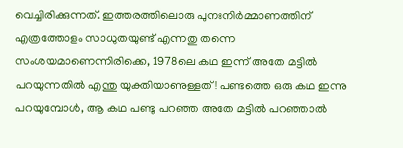വെച്ചിരിക്കുന്നത്‌. ഇത്തരത്തിലൊരു പുനഃനിർമ്മാണത്തിന്‌ എത്രത്തോളം സാധുതയുണ്ട്‌ എന്നതു തന്നെ സംശയമാണെന്നിരിക്കെ, 1978ലെ കഥ ഇന്ന്‌ അതേ മട്ടിൽ പറയുന്നതിൽ എന്തു യുക്തിയാണുള്ളത്‌! പണ്ടത്തെ ഒരു കഥ ഇന്നു പറയുമ്പോൾ, ആ കഥ പണ്ടു പറഞ്ഞ അതേ മട്ടിൽ പറഞ്ഞാൽ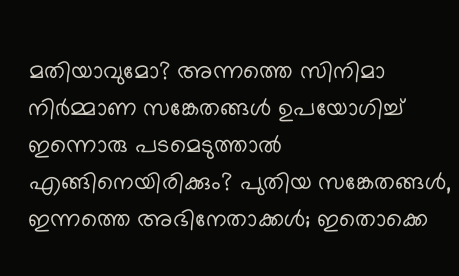മതിയാവുമോ? അന്നത്തെ സിനിമാ നിർമ്മാണ സങ്കേതങ്ങൾ ഉപയോഗിച്ച്‌ ഇന്നൊരു പടമെടുത്താൽ എങ്ങിനെയിരിക്കും? പുതിയ സങ്കേതങ്ങൾ, ഇന്നത്തെ അഭിനേതാക്കൾ; ഇതൊക്കെ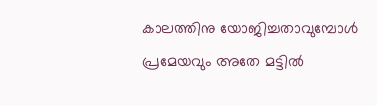കാലത്തിനു യോജിച്ചതാവുമ്പോൾ പ്രമേയവും അതേ മട്ടിൽ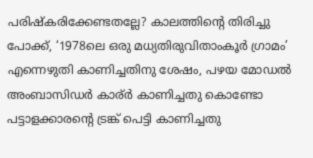പരിഷ്കരിക്കേണ്ടതല്ലേ? കാലത്തിന്റെ തിരിച്ചു പോക്ക്‌, ‘1978ലെ ഒരു മധ്യതിരുവിതാംകൂർ ഗ്രാമം’ എന്നെഴുതി കാണിച്ചതിനു ശേഷം, പഴയ മോഡൽ അംബാസിഡർ കാര്ർ കാണിച്ചതു കൊണ്ടോ പട്ടാളക്കാരന്റെ ട്രങ്ക്‌ പെട്ടി കാണിച്ചതു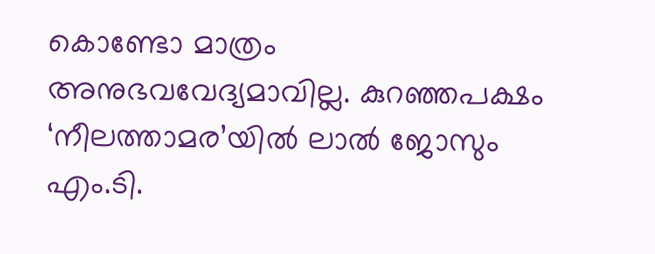കൊണ്ടോ മാത്രം അനുഭവവേദ്യമാവില്ല. കുറഞ്ഞപക്ഷം ‘നീലത്താമര’യിൽ ലാൽ ജോസും എം.ടി.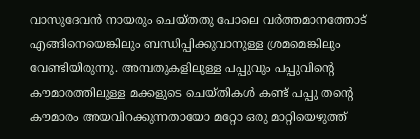വാസുദേവൻ നായരും ചെയ്തതു പോലെ വർത്തമാനത്തോട്‌ എങ്ങിനെയെങ്കിലും ബന്ധിപ്പിക്കുവാനുള്ള ശ്രമമെങ്കിലും വേണ്ടിയിരുന്നു. അമ്പതുകളിലുള്ള പപ്പുവും പപ്പുവിന്റെ കൗമാരത്തിലുള്ള മക്കളുടെ ചെയ്തികൾ കണ്ട്‌ പപ്പു തന്റെ കൗമാരം അയവിറക്കുന്നതായോ മറ്റോ ഒരു മാറ്റിയെഴുത്ത്‌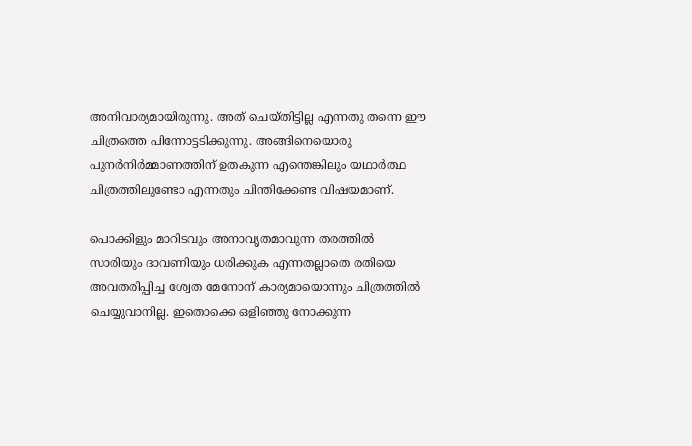അനിവാര്യമായിരുന്നു. അത്‌ ചെയ്തിട്ടില്ല എന്നതു തന്നെ ഈ ചിത്രത്തെ പിന്നോട്ടടിക്കുന്നു. അങ്ങിനെയൊരു പുനർനിർമ്മാണത്തിന്‌ ഉതകുന്ന എന്തെങ്കിലും യഥാർത്ഥ ചിത്രത്തിലുണ്ടോ എന്നതും ചിന്തിക്കേണ്ട വിഷയമാണ്‌.

പൊക്കിളും മാറിടവും അനാവൃതമാവുന്ന തരത്തിൽ സാരിയും ദാവണിയും ധരിക്കുക എന്നതല്ലാതെ രതിയെ അവതരിപ്പിച്ച ശ്വേത മേനോന്‌ കാര്യമായൊന്നും ചിത്രത്തിൽ ചെയ്യുവാനില്ല. ഇതൊക്കെ ഒളിഞ്ഞു നോക്കുന്ന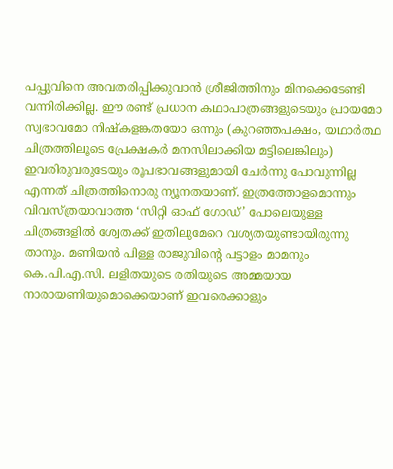പപ്പുവിനെ അവതരിപ്പിക്കുവാൻ ശ്രീജിത്തിനും മിനക്കെടേണ്ടി വന്നിരിക്കില്ല. ഈ രണ്ട്‌ പ്രധാന കഥാപാത്രങ്ങളുടെയും പ്രായമോ സ്വഭാവമോ നിഷ്കളങ്കതയോ ഒന്നും (കുറഞ്ഞപക്ഷം, യഥാർത്ഥ ചിത്രത്തിലൂടെ പ്രേക്ഷകർ മനസിലാക്കിയ മട്ടിലെങ്കിലും) ഇവരിരുവരുടേയും രൂപഭാവങ്ങളുമായി ചേർന്നു പോവുന്നില്ല എന്നത്‌ ചിത്രത്തിനൊരു ന്യൂനതയാണ്‌. ഇത്രത്തോളമൊന്നും വിവസ്ത്രയാവാത്ത ‘സിറ്റി ഓഫ്‌ ഗോഡ്‌’ പോലെയുള്ള ചിത്രങ്ങളിൽ ശ്വേതക്ക്‌ ഇതിലുമേറെ വശ്യതയുണ്ടായിരുന്നു താനും. മണിയൻ പിള്ള രാജുവിന്റെ പട്ടാളം മാമനും കെ.പി.എ.സി. ലളിതയുടെ രതിയുടെ അമ്മയായ നാരായണിയുമൊക്കെയാണ്‌ ഇവരെക്കാളും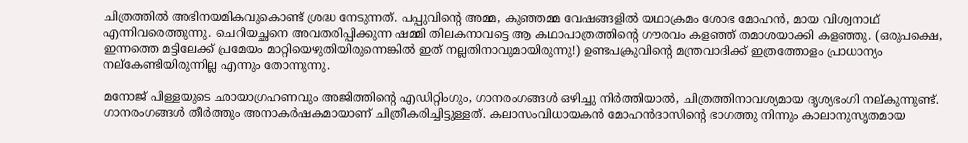ചിത്രത്തിൽ അഭിനയമികവുകൊണ്ട്‌ ശ്രദ്ധ നേടുന്നത്‌. പപ്പുവിന്റെ അമ്മ, കുഞ്ഞമ്മ വേഷങ്ങളിൽ യഥാക്രമം ശോഭ മോഹൻ, മായ വിശ്വനാഥ്‌ എന്നിവരെത്തുന്നു. ചെറിയച്ഛനെ അവതരിപ്പിക്കുന്ന ഷമ്മി തിലകനാവട്ടെ ആ കഥാപാത്രത്തിന്റെ ഗൗരവം കളഞ്ഞ്‌ തമാശയാക്കി കളഞ്ഞു. (ഒരുപക്ഷെ, ഇന്നത്തെ മട്ടിലേക്ക്‌ പ്രമേയം മാറ്റിയെഴുതിയിരുന്നെങ്കിൽ ഇത്‌ നല്ലതിനാവുമായിരുന്നു!) ഉണ്ടപക്രുവിന്റെ മന്ത്രവാദിക്ക്‌ ഇത്രത്തോളം പ്രാധാന്യം നല്കേണ്ടിയിരുന്നില്ല എന്നും തോന്നുന്നു.

മനോജ്‌ പിള്ളയുടെ ഛായാഗ്രഹണവും അജിത്തിന്റെ എഡിറ്റിംഗും, ഗാനരംഗങ്ങൾ ഒഴിച്ചു നിർത്തിയാൽ, ചിത്രത്തിനാവശ്യമായ ദൃശ്യഭംഗി നല്കുന്നുണ്ട്‌. ഗാനരംഗങ്ങൾ തീർത്തും അനാകർഷകമായാണ്‌ ചിത്രീകരിച്ചിട്ടുള്ളത്‌. കലാസംവിധായകൻ മോഹൻദാസിന്റെ ഭാഗത്തു നിന്നും കാലാനുസൃതമായ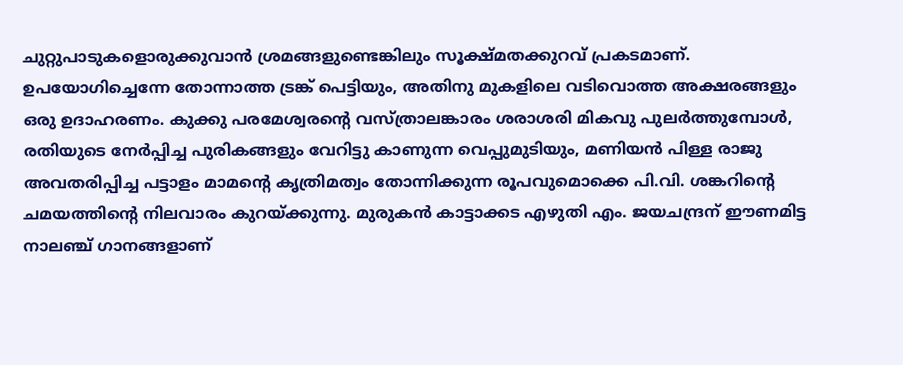ചുറ്റുപാടുകളൊരുക്കുവാൻ ശ്രമങ്ങളുണ്ടെങ്കിലും സൂക്ഷ്മതക്കുറവ്‌ പ്രകടമാണ്‌. ഉപയോഗിച്ചെന്നേ തോന്നാത്ത ട്രങ്ക്‌ പെട്ടിയും, അതിനു മുകളിലെ വടിവൊത്ത അക്ഷരങ്ങളും ഒരു ഉദാഹരണം. കുക്കു പരമേശ്വരന്റെ വസ്ത്രാലങ്കാരം ശരാശരി മികവു പുലർത്തുമ്പോൾ, രതിയുടെ നേർപ്പിച്ച പുരികങ്ങളും വേറിട്ടു കാണുന്ന വെപ്പുമുടിയും, മണിയൻ പിള്ള രാജു അവതരിപ്പിച്ച പട്ടാളം മാമന്റെ കൃത്രിമത്വം തോന്നിക്കുന്ന രൂപവുമൊക്കെ പി.വി. ശങ്കറിന്റെ ചമയത്തിന്റെ നിലവാരം കുറയ്ക്കുന്നു. മുരുകൻ കാട്ടാക്കട എഴുതി എം. ജയചന്ദ്രന്‌ ഈണമിട്ട നാലഞ്ച്‌ ഗാനങ്ങളാണ്‌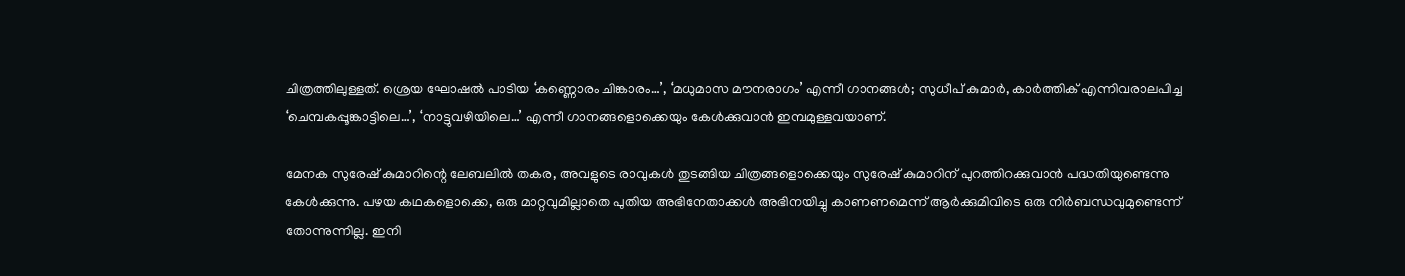ചിത്രത്തിലുള്ളത്‌. ശ്രെയ ഘോഷൽ പാടിയ ‘കണ്ണൊരം ചിങ്കാരം…’, ‘മധുമാസ മൗനരാഗം’ എന്നീ ഗാനങ്ങൾ; സുധീപ്‌ കുമാർ, കാർത്തിക്‌ എന്നിവരാലപിച്ച ‘ചെമ്പകപ്പൂങ്കാട്ടിലെ…’, ‘നാട്ടുവഴിയിലെ…’ എന്നീ ഗാനങ്ങളൊക്കെയും കേൾക്കുവാൻ ഇമ്പമുള്ളവയാണ്‌.

മേനക സുരേഷ്‌ കുമാറിന്റെ ലേബലിൽ തകര, അവളുടെ രാവുകൾ തുടങ്ങിയ ചിത്രങ്ങളൊക്കെയും സുരേഷ്‌ കുമാറിന്‌ പുറത്തിറക്കുവാൻ പദ്ധതിയുണ്ടെന്നു കേൾക്കുന്നു. പഴയ കഥകളൊക്കെ, ഒരു മാറ്റവുമില്ലാതെ പുതിയ അഭിനേതാക്കൾ അഭിനയിച്ചു കാണണമെന്ന്‌ ആർക്കുമിവിടെ ഒരു നിർബന്ധവുമുണ്ടെന്ന്‌ തോന്നുന്നില്ല. ഇനി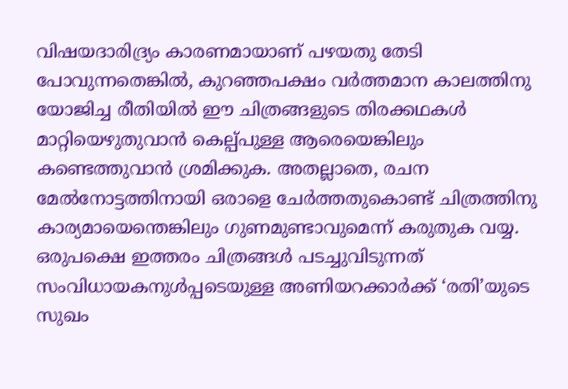വിഷയദാരിദ്ര്യം കാരണമായാണ്‌ പഴയതു തേടി പോവുന്നതെങ്കിൽ, കുറഞ്ഞപക്ഷം വർത്തമാന കാലത്തിനു യോജിച്ച രീതിയിൽ ഈ ചിത്രങ്ങളുടെ തിരക്കഥകൾ മാറ്റിയെഴുതുവാൻ കെല്പ്പുള്ള ആരെയെങ്കിലും കണ്ടെത്തുവാൻ ശ്രമിക്കുക. അതല്ലാതെ, രചന മേൽനോട്ടത്തിനായി ഒരാളെ ചേർത്തതുകൊണ്ട്‌ ചിത്രത്തിനു കാര്യമായെന്തെങ്കിലും ഗുണമുണ്ടാവുമെന്ന്‌ കരുതുക വയ്യ. ഒരുപക്ഷെ ഇത്തരം ചിത്രങ്ങൾ പടച്ചുവിടുന്നത്‌ സംവിധായകനുൾപ്പടെയുള്ള അണിയറക്കാർക്ക്‌ ‘രതി’യുടെ സുഖം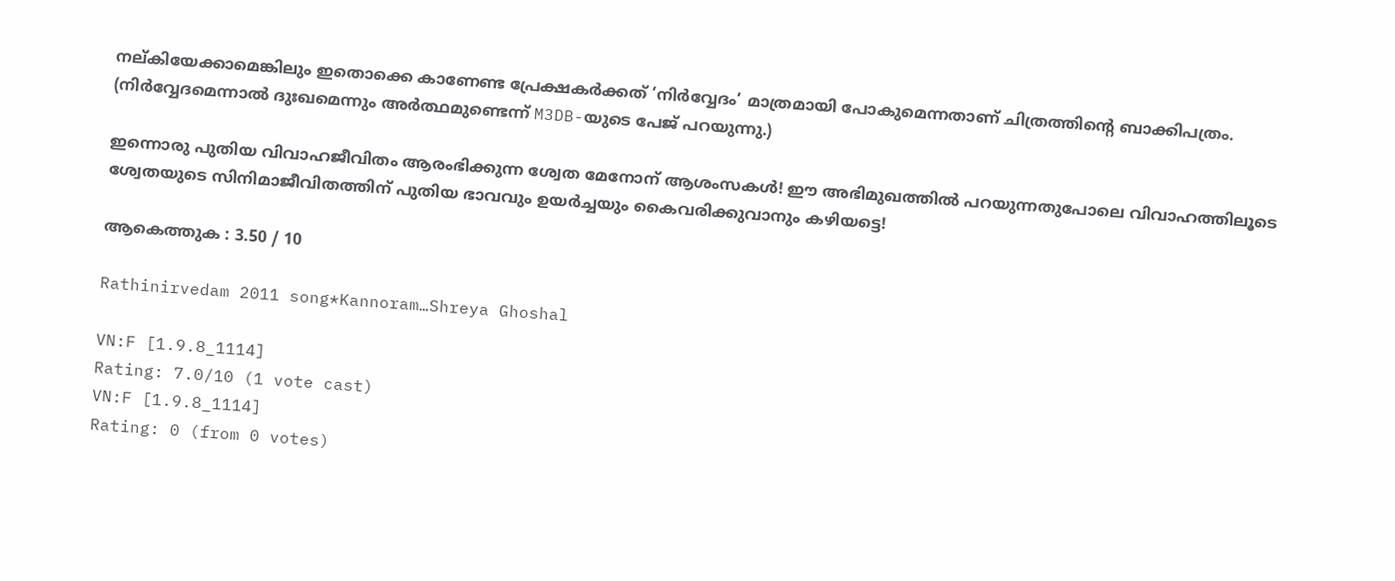നല്കിയേക്കാമെങ്കിലും ഇതൊക്കെ കാണേണ്ട പ്രേക്ഷകർക്കത്‌ ‘നിർവ്വേദം’ മാത്രമായി പോകുമെന്നതാണ്‌ ചിത്രത്തിന്റെ ബാക്കിപത്രം. (നിർവ്വേദമെന്നാൽ ദുഃഖമെന്നും അർത്ഥമുണ്ടെന്ന്‌ M3DB-യുടെ പേജ്‌ പറയുന്നു.)

ഇന്നൊരു പുതിയ വിവാഹജീവിതം ആരംഭിക്കുന്ന ശ്വേത മേനോന്‌ ആശംസകൾ! ഈ അഭിമുഖത്തിൽ പറയുന്നതുപോലെ വിവാഹത്തിലൂടെ ശ്വേതയുടെ സിനിമാജീവിതത്തിന്‌ പുതിയ ഭാവവും ഉയർച്ചയും കൈവരിക്കുവാനും കഴിയട്ടെ!

ആകെത്തുക : 3.50 / 10

Rathinirvedam 2011 song*Kannoram…Shreya Ghoshal

VN:F [1.9.8_1114]
Rating: 7.0/10 (1 vote cast)
VN:F [1.9.8_1114]
Rating: 0 (from 0 votes)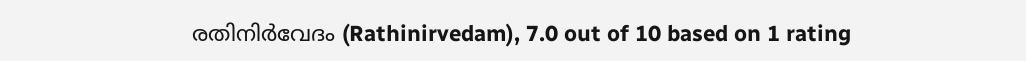രതിനിര്‍വേദം (Rathinirvedam), 7.0 out of 10 based on 1 rating